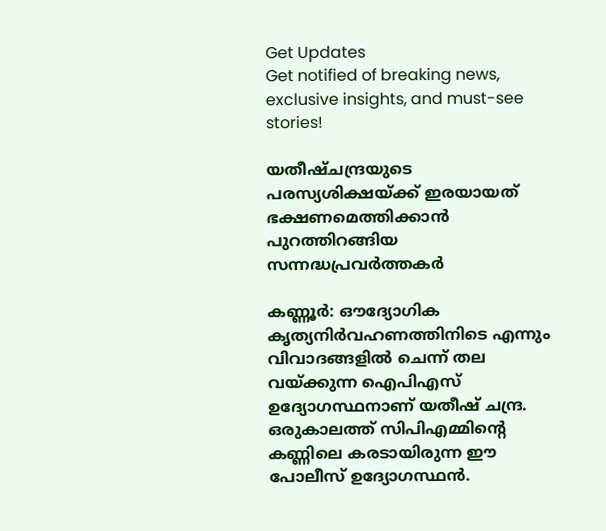Get Updates
Get notified of breaking news, exclusive insights, and must-see stories!

യതീഷ്ചന്ദ്രയുടെ പരസ്യശിക്ഷയ്ക്ക് ഇരയായത് ഭക്ഷണമെത്തിക്കാന്‍ പുറത്തിറങ്ങിയ സന്നദ്ധപ്രവര്‍ത്തകര്‍

കണ്ണൂര്‍: ഔദ്യോഗിക കൃത്യനിര്‍വഹണത്തിനിടെ എന്നും വിവാദങ്ങളില്‍ ചെന്ന് തല വയ്ക്കുന്ന ഐപിഎസ് ഉദ്യോഗസ്ഥനാണ് യതീഷ് ചന്ദ്ര. ഒരുകാലത്ത് സിപിഎമ്മിന്റെ കണ്ണിലെ കരടായിരുന്ന ഈ പോലീസ് ഉദ്യോഗസ്ഥന്‍.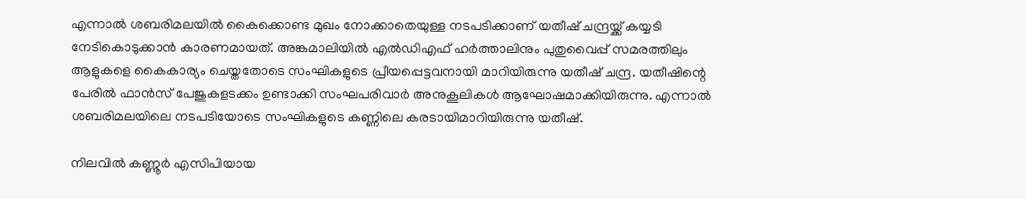എന്നാല്‍ ശബരിമലയില്‍ കൈക്കൊണ്ട മുഖം നോക്കാതെയുള്ള നടപടിക്കാണ് യതീഷ് ചന്ദ്രയ്ക്ക് കയ്യടി നേടികൊടുക്കാന്‍ കാരണമായത്. അങ്കമാലിയില്‍ എല്‍ഡിഎഫ് ഹര്‍ത്താലിനും പുതുവൈപ്പ് സമരത്തിലും ആളുകളെ കൈകാര്യം ചെയ്തതോടെ സംഘികളുടെ പ്രീയപ്പെട്ടവനായി മാറിയിരുന്നു യതീഷ് ചന്ദ്ര. യതീഷിന്റെ പേരില്‍ ഫാന്‍സ് പേജുകളടക്കം ഉണ്ടാക്കി സംഘപരിവാര്‍ അനുകൂലികള്‍ ആഘോഷമാക്കിയിരുന്നു. എന്നാല്‍ ശബരിമലയിലെ നടപടിയോടെ സംഘികളുടെ കണ്ണിലെ കരടായിമാറിയിരുന്നു യതീഷ്.

നിലവില്‍ കണ്ണൂര്‍ എസിപിയായ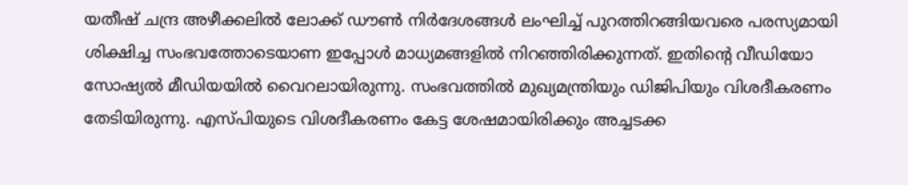യതീഷ് ചന്ദ്ര അഴീക്കലില്‍ ലോക്ക് ഡൗണ്‍ നിര്‍ദേശങ്ങള്‍ ലംഘിച്ച് പുറത്തിറങ്ങിയവരെ പരസ്യമായി ശിക്ഷിച്ച സംഭവത്തോടെയാണ ഇപ്പോള്‍ മാധ്യമങ്ങളില്‍ നിറഞ്ഞിരിക്കുന്നത്. ഇതിന്റെ വീഡിയോ സോഷ്യല്‍ മീഡിയയില്‍ വൈറലായിരുന്നു. സംഭവത്തില്‍ മുഖ്യമന്ത്രിയും ഡിജിപിയും വിശദീകരണം തേടിയിരുന്നു. എസ്പിയുടെ വിശദീകരണം കേട്ട ശേഷമായിരിക്കും അച്ചടക്ക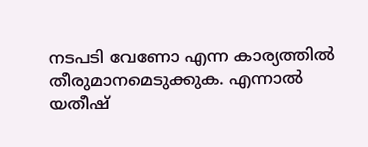നടപടി വേണോ എന്ന കാര്യത്തില്‍ തീരുമാനമെടുക്കുക. എന്നാല്‍ യതീഷ്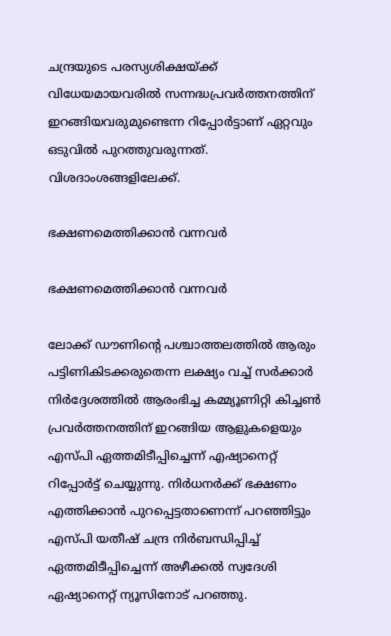ചന്ദ്രയുടെ പരസ്യശിക്ഷയ്ക്ക് വിധേയമായവരില്‍ സന്നദ്ധപ്രവര്‍ത്തനത്തിന് ഇറങ്ങിയവരുമുണ്ടെന്ന റിപ്പോര്‍ട്ടാണ് ഏറ്റവും ഒടുവില്‍ പുറത്തുവരുന്നത്. വിശദാംശങ്ങളിലേക്ക്.

ഭക്ഷണമെത്തിക്കാന്‍ വന്നവര്‍

ഭക്ഷണമെത്തിക്കാന്‍ വന്നവര്‍

ലോക്ക് ഡൗണിന്റെ പശ്ചാത്തലത്തില്‍ ആരും പട്ടിണികിടക്കരുതെന്ന ലക്ഷ്യം വച്ച് സര്‍ക്കാര്‍ നിര്‍ദ്ദേശത്തില്‍ ആരംഭിച്ച കമ്മ്യൂണിറ്റി കിച്ചണ്‍ പ്രവര്‍ത്തനത്തിന് ഇറങ്ങിയ ആളുകളെയും എസ്പി ഏത്തമിടീപ്പിച്ചെന്ന് എഷ്യാനെറ്റ് റിപ്പോര്‍ട്ട് ചെയ്യുന്നു. നിര്‍ധനര്‍ക്ക് ഭക്ഷണം എത്തിക്കാന്‍ പുറപ്പെട്ടതാണെന്ന് പറഞ്ഞിട്ടും എസ്പി യതീഷ് ചന്ദ്ര നിര്‍ബന്ധിപ്പിച്ച് ഏത്തമിടീപ്പിച്ചെന്ന് അഴീക്കല്‍ സ്വദേശി ഏഷ്യാനെറ്റ് ന്യൂസിനോട് പറഞ്ഞു.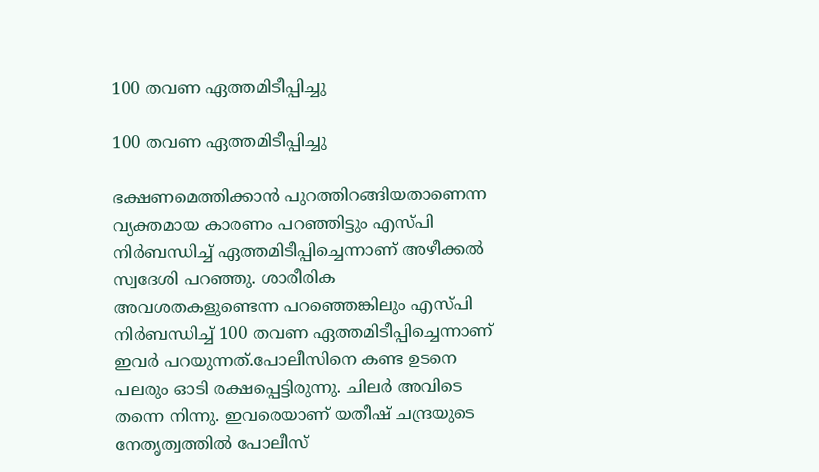100 തവണ ഏത്തമിടീപ്പിച്ചു

100 തവണ ഏത്തമിടീപ്പിച്ചു

ഭക്ഷണമെത്തിക്കാന്‍ പുറത്തിറങ്ങിയതാണെന്ന വ്യക്തമായ കാരണം പറഞ്ഞിട്ടും എസ്പി നിര്‍ബന്ധിച്ച് ഏത്തമിടീപ്പിച്ചെന്നാണ് അഴീക്കല്‍ സ്വദേശി പറഞ്ഞു. ശാരീരിക അവശതകളുണ്ടെന്ന പറഞ്ഞെങ്കിലും എസ്പി നിര്‍ബന്ധിച്ച് 100 തവണ ഏത്തമിടീപ്പിച്ചെന്നാണ് ഇവര്‍ പറയുന്നത്.പോലീസിനെ കണ്ട ഉടനെ പലരും ഓടി രക്ഷപ്പെട്ടിരുന്നു. ചിലര്‍ അവിടെ തന്നെ നിന്നു. ഇവരെയാണ് യതീഷ് ചന്ദ്രയുടെ നേതൃത്വത്തില്‍ പോലീസ്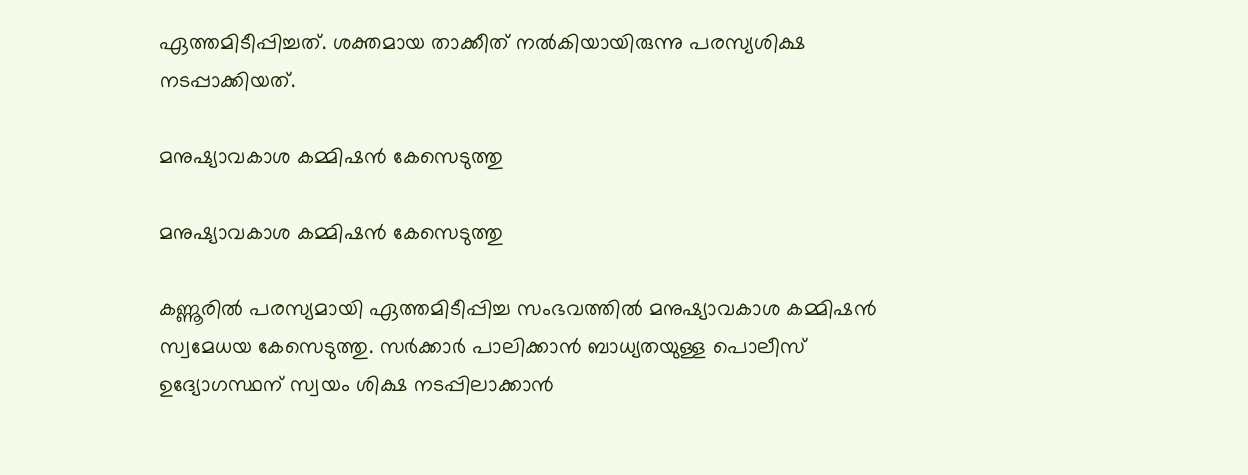ഏത്തമിടീപ്പിച്ചത്. ശക്തമായ താക്കീത് നല്‍കിയായിരുന്നു പരസ്യശിക്ഷ നടപ്പാക്കിയത്.

മനുഷ്യാവകാശ കമ്മിഷന്‍ കേസെടുത്തു

മനുഷ്യാവകാശ കമ്മിഷന്‍ കേസെടുത്തു

കണ്ണൂരില്‍ പരസ്യമായി ഏത്തമിടീപ്പിച്ച സംഭവത്തില്‍ മനുഷ്യാവകാശ കമ്മിഷന്‍ സ്വമേധയ കേസെടുത്തു. സര്‍ക്കാര്‍ പാലിക്കാന്‍ ബാധ്യതയുള്ള പൊലീസ് ഉദ്യോഗസ്ഥന് സ്വയം ശിക്ഷ നടപ്പിലാക്കാന്‍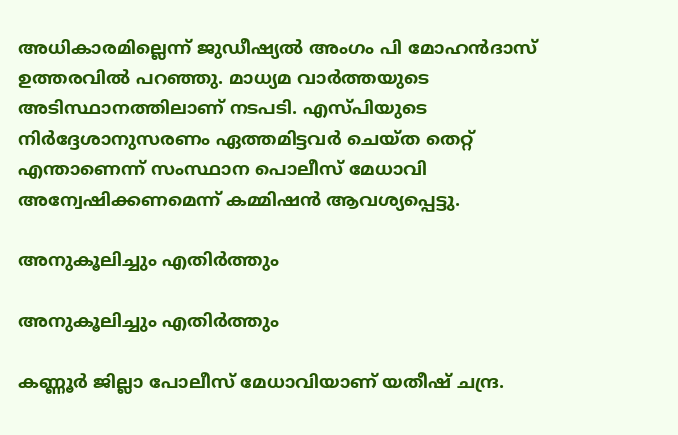അധികാരമില്ലെന്ന് ജുഡീഷ്യല്‍ അംഗം പി മോഹന്‍ദാസ് ഉത്തരവില്‍ പറഞ്ഞു. മാധ്യമ വാര്‍ത്തയുടെ അടിസ്ഥാനത്തിലാണ് നടപടി. എസ്പിയുടെ നിര്‍ദ്ദേശാനുസരണം ഏത്തമിട്ടവര്‍ ചെയ്ത തെറ്റ് എന്താണെന്ന് സംസ്ഥാന പൊലീസ് മേധാവി അന്വേഷിക്കണമെന്ന് കമ്മിഷന്‍ ആവശ്യപ്പെട്ടു.

അനുകൂലിച്ചും എതിര്‍ത്തും

അനുകൂലിച്ചും എതിര്‍ത്തും

കണ്ണൂര്‍ ജില്ലാ പോലീസ് മേധാവിയാണ് യതീഷ് ചന്ദ്ര.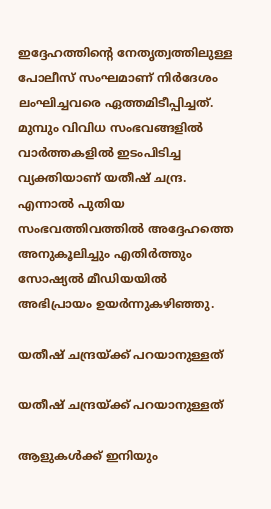ഇദ്ദേഹത്തിന്റെ നേതൃത്വത്തിലുള്ള പോലീസ് സംഘമാണ് നിര്‍ദേശം ലംഘിച്ചവരെ ഏത്തമിടീപ്പിച്ചത്. മുമ്പും വിവിധ സംഭവങ്ങളില്‍ വാര്‍ത്തകളില്‍ ഇടംപിടിച്ച വ്യക്തിയാണ് യതീഷ് ചന്ദ്ര. എന്നാല്‍ പുതിയ സംഭവത്തിവത്തില്‍ അദ്ദേഹത്തെ അനുകൂലിച്ചും എതിര്‍ത്തും സോഷ്യല്‍ മീഡിയയില്‍ അഭിപ്രായം ഉയര്‍ന്നുകഴിഞ്ഞു.

യതീഷ് ചന്ദ്രയ്ക്ക് പറയാനുള്ളത്

യതീഷ് ചന്ദ്രയ്ക്ക് പറയാനുള്ളത്

ആളുകള്‍ക്ക് ഇനിയും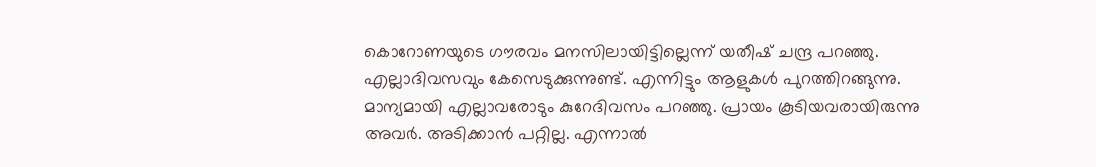കൊറോണയുടെ ഗൗരവം മനസിലായിട്ടില്ലെന്ന് യതീഷ് ചന്ദ്ര പറഞ്ഞു. എല്ലാദിവസവും കേസെടുക്കുന്നുണ്ട്. എന്നിട്ടും ആളുകള്‍ പുറത്തിറങ്ങുന്നു. മാന്യമായി എല്ലാവരോടും കുറേദിവസം പറഞ്ഞു. പ്രായം കൂടിയവരായിരുന്നു അവര്‍. അടിക്കാന്‍ പറ്റില്ല. എന്നാല്‍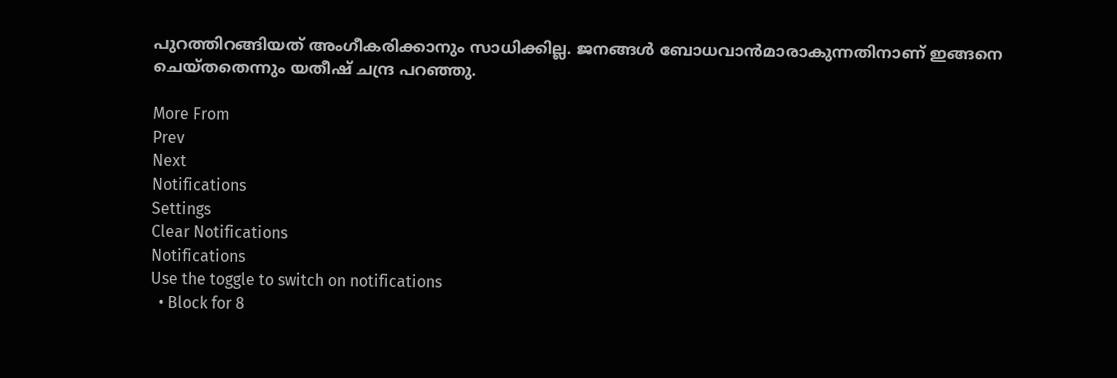പുറത്തിറങ്ങിയത് അംഗീകരിക്കാനും സാധിക്കില്ല. ജനങ്ങള്‍ ബോധവാന്‍മാരാകുന്നതിനാണ് ഇങ്ങനെ ചെയ്തതെന്നും യതീഷ് ചന്ദ്ര പറഞ്ഞു.

More From
Prev
Next
Notifications
Settings
Clear Notifications
Notifications
Use the toggle to switch on notifications
  • Block for 8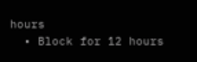hours
  • Block for 12 hours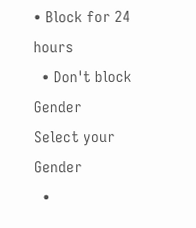• Block for 24 hours
  • Don't block
Gender
Select your Gender
  •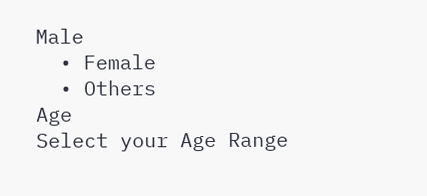Male
  • Female
  • Others
Age
Select your Age Range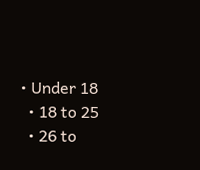• Under 18
  • 18 to 25
  • 26 to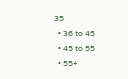35
  • 36 to 45
  • 45 to 55
  • 55+